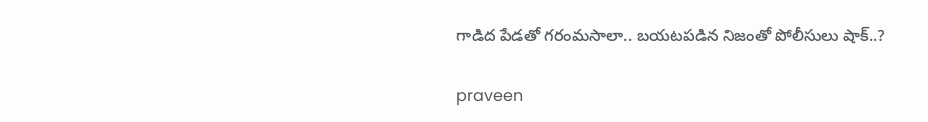గాడిద పేడతో గరంమసాలా.. బయటపడిన నిజంతో పోలీసులు షాక్..?

praveen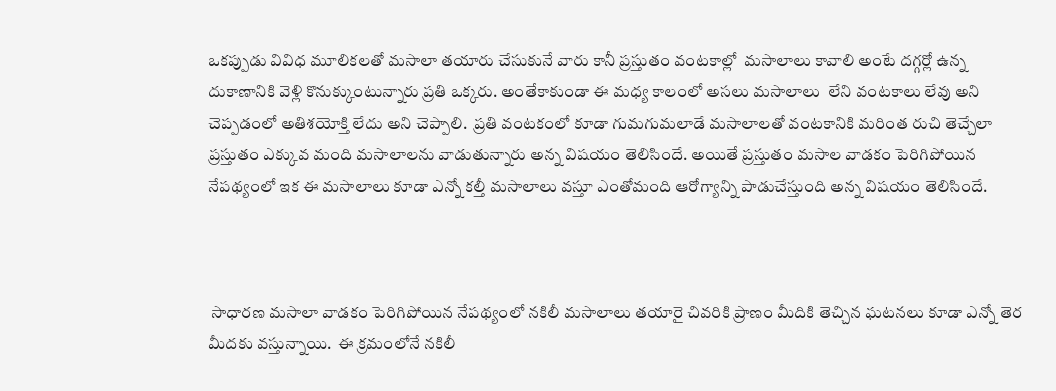ఒకప్పుడు వివిధ మూలికలతో మసాలా తయారు చేసుకునే వారు కానీ ప్రస్తుతం వంటకాల్లో  మసాలాలు కావాలి అంటే దగ్గర్లో ఉన్న దుకాణానికి వెళ్లి కొనుక్కుంటున్నారు ప్రతి ఒక్కరు. అంతేకాకుండా ఈ మధ్య కాలంలో అసలు మసాలాలు  లేని వంటకాలు లేవు అని చెప్పడంలో అతిశయోక్తి లేదు అని చెప్పాలి.  ప్రతి వంటకంలో కూడా గుమగుమలాడే మసాలాలతో వంటకానికి మరింత రుచి తెచ్చేలా ప్రస్తుతం ఎక్కువ మంది మసాలాలను వాడుతున్నారు అన్న విషయం తెలిసిందే. అయితే ప్రస్తుతం మసాల వాడకం పెరిగిపోయిన నేపథ్యంలో ఇక ఈ మసాలాలు కూడా ఎన్నో కల్తీ మసాలాలు వస్తూ ఎంతోమంది ఆరోగ్యాన్ని పాడుచేస్తుంది అన్న విషయం తెలిసిందే.



 సాధారణ మసాలా వాడకం పెరిగిపోయిన నేపథ్యంలో నకిలీ మసాలాలు తయారై చివరికి ప్రాణం మీదికి తెచ్చిన ఘటనలు కూడా ఎన్నో తెర మీదకు వస్తున్నాయి.  ఈ క్రమంలోనే నకిలీ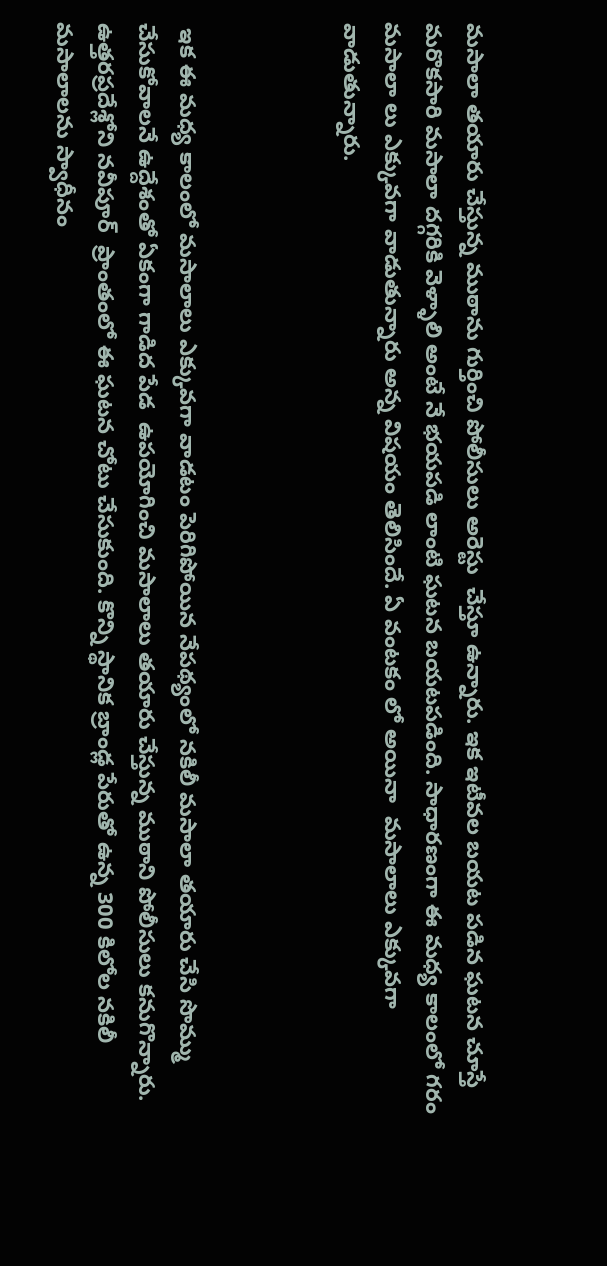మసాలా తయారు చేస్తున్న ముఠాను గుర్తించి పోలీసులు అరెస్టు  చేస్తూ ఉన్నారు. ఇక ఇటీవల బయట పడిన ఘటన చూస్తే మరొకసారి మసాలా దగ్గరికి వెళ్ళాలి అంటే నే భయపడి లాంటి ఘటన బయటపడింది. సాధారణంగా ఈ మధ్య కాలంలో గరం మసాలా లు ఎక్కువగా వాడుతున్నారు అన్న విషయం తెలిసిందే. ఏ వంటకం లో అయినా  మసాలాలు ఎక్కువగా వాడుతున్నారు.



 ఇక ఈ మధ్య కాలంలో మసాలాలు ఎక్కువగా వాడటం పెరిగిపోయిన నేపథ్యంలో నకిలీ మసాలా తయారు చేసి సొమ్ము చేసుకోవాలనే ఉద్దేశంతో ఏకంగా గాడిద పేడ  ఉపయోగించి మసాలాలు తయారు చేస్తున్న ముఠాని పోలీసులు కనుగొన్నారు. ఉత్తరప్రదేశ్లోని నవీపూర్  ప్రాంతంలో ఈ ఘటన చోటు చేసుకుంది. కొన్ని స్థానిక బ్రాండ్ల పేరుతో ఉన్న 300 కిలోల నకిలీ మసాలాలను స్వాధీనం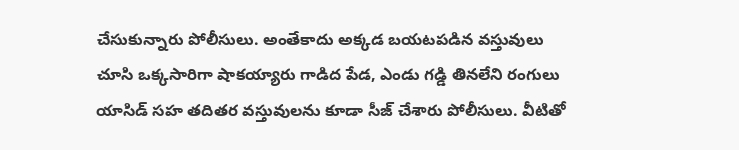చేసుకున్నారు పోలీసులు. అంతేకాదు అక్కడ బయటపడిన వస్తువులు చూసి ఒక్కసారిగా షాకయ్యారు గాడిద పేడ, ఎండు గడ్డి తినలేని రంగులు యాసిడ్ సహ తదితర వస్తువులను కూడా సీజ్ చేశారు పోలీసులు. వీటితో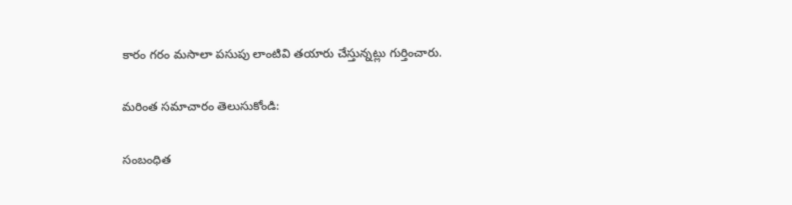కారం గరం మసాలా పసుపు లాంటివి తయారు చేస్తున్నట్లు గుర్తించారు.

మరింత సమాచారం తెలుసుకోండి:

సంబంధిత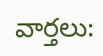వార్తలు: